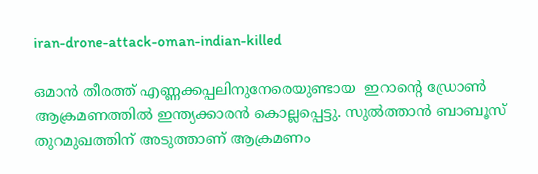iran-drone-attack-oman-indian-killed

ഒമാന്‍ തീരത്ത് എണ്ണക്കപ്പലിനുനേരെയുണ്ടായ  ഇറാന്‍റെ ഡ്രോണ്‍  ആക്രമണത്തില്‍ ഇന്ത്യക്കാരന്‍ കൊല്ലപ്പെട്ടു. സുല്‍ത്താന്‍ ബാബൂസ് തുറമുഖത്തിന് അടുത്താണ് ആക്രമണം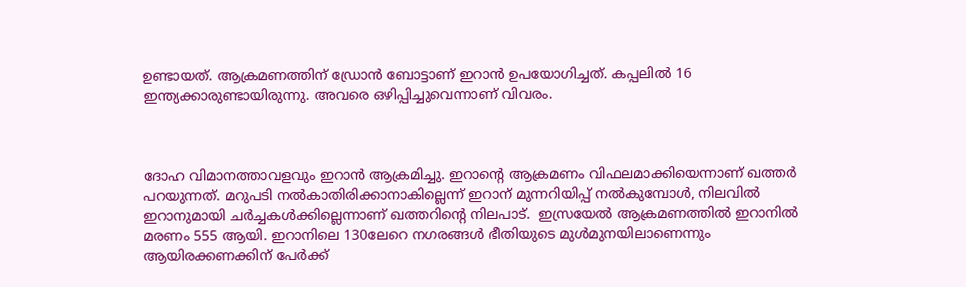ഉണ്ടായത്. ആക്രമണത്തിന് ഡ്രോന്‍ ബോട്ടാണ് ഇറാന്‍‌ ഉപയോഗിച്ചത്. കപ്പലില്‍ 16 ഇന്ത്യക്കാരുണ്ടായിരുന്നു. അവരെ ഒഴിപ്പിച്ചുവെന്നാണ് വിവരം.



ദോഹ വിമാനത്താവളവും ഇറാന്‍ ആക്രമിച്ചു. ഇറാന്‍റെ ആക്രമണം വിഫലമാക്കിയെന്നാണ് ഖത്തർ പറയുന്നത്. മറുപടി നല്‍കാതിരിക്കാനാകില്ലെന്ന് ഇറാന് മുന്നറിയിപ്പ് നല്‍കുമ്പോള്‍, നിലവിൽ ഇറാനുമായി ചർച്ചകൾക്കില്ലെന്നാണ് ഖത്തറിന്‍റെ നിലപാട്.  ഇസ്രയേല്‍ ആക്രമണത്തില്‍ ഇറാനില്‍ മരണം 555 ആയി. ഇറാനിലെ 130ലേറെ നഗരങ്ങള്‍ ഭീതിയുടെ മുള്‍മുനയിലാണെന്നും ആയിരക്കണക്കിന് പേര്‍ക്ക്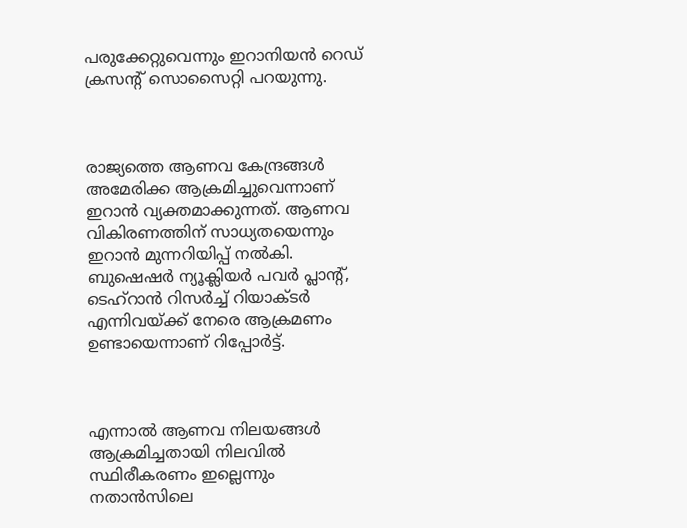പരുക്കേറ്റുവെന്നും ഇറാനിയന്‍ റെഡ് ക്രസന്‍റ് സൊസൈറ്റി പറയുന്നു.



രാജ്യത്തെ ആണവ കേന്ദ്രങ്ങള്‍ അമേരിക്ക ആക്രമിച്ചുവെന്നാണ് ഇറാന്‍ വ്യക്തമാക്കുന്നത്. ആണവ വികിരണത്തിന് സാധ്യതയെന്നും ഇറാന്‍ മുന്നറിയിപ്പ് നല്‍കി. ബുഷെഷര്‍ ന്യൂക്ലിയര്‍ പവര്‍ പ്ലാന്‍റ്, ടെഹ്റാന്‍ റിസര്‍ച്ച് റിയാക്ടര്‍ എന്നിവയ്ക്ക് നേരെ ആക്രമണം ഉണ്ടായെന്നാണ് റിപ്പോര്‍ട്ട്.



എന്നാല്‍ ആണവ നിലയങ്ങള്‍ ആക്രമിച്ചതായി നിലവില്‍ സ്ഥിരീകരണം ഇല്ലെന്നും നതാന്‍സിലെ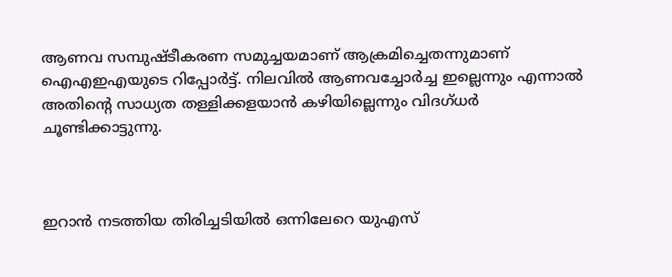ആണവ സമ്പുഷ്ടീകരണ സമുച്ചയമാണ് ആക്രമിച്ചെതന്നുമാണ് ഐഎഇഎയുടെ റിപ്പോര്‍ട്ട്. നിലവില്‍ ആണവച്ചോര്‍ച്ച ഇല്ലെന്നും എന്നാല്‍ അതിന്‍റെ സാധ്യത തള്ളിക്കളയാന്‍ കഴിയില്ലെന്നും വിദഗ്ധര്‍ ചൂണ്ടിക്കാട്ടുന്നു.



ഇറാന്‍ നടത്തിയ തിരിച്ചടിയില്‍ ഒന്നിലേറെ യുഎസ്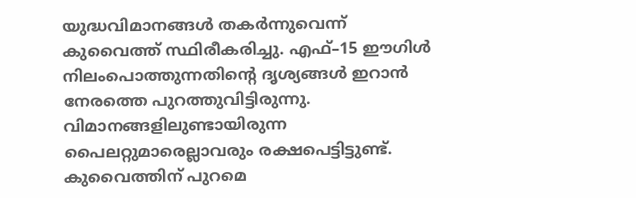യുദ്ധവിമാനങ്ങള്‍ തകര്‍ന്നുവെന്ന് കുവൈത്ത് സ്ഥിരീകരിച്ചു. എഫ്–15 ഈഗിള്‍ നിലംപൊത്തുന്നതിന്‍റെ ദൃശ്യങ്ങള്‍ ഇറാന്‍ നേരത്തെ പുറത്തുവിട്ടിരുന്നു. വിമാനങ്ങളിലുണ്ടായിരുന്ന പൈലറ്റുമാരെല്ലാവരും രക്ഷപെട്ടിട്ടുണ്ട്. കുവൈത്തിന് പുറമെ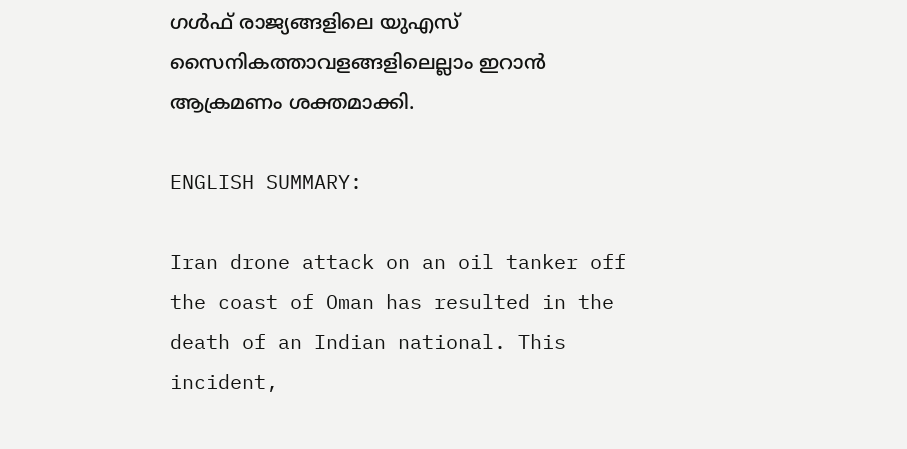ഗള്‍ഫ് രാജ്യങ്ങളിലെ യുഎസ് സൈനികത്താവളങ്ങളിലെല്ലാം ഇറാന്‍ ആക്രമണം ശക്തമാക്കി.

ENGLISH SUMMARY:

Iran drone attack on an oil tanker off the coast of Oman has resulted in the death of an Indian national. This incident,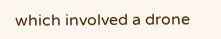which involved a drone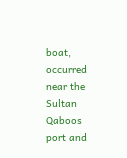boat, occurred near the Sultan Qaboos port and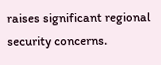raises significant regional security concerns.